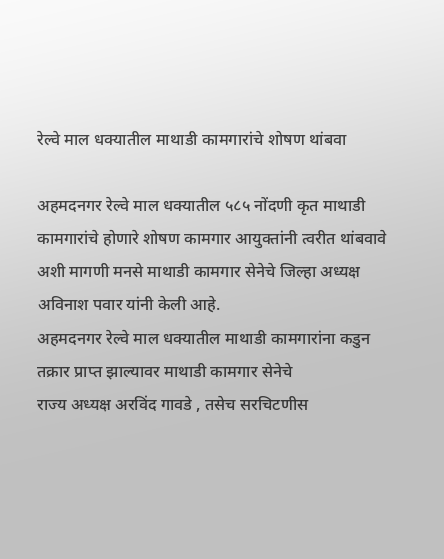रेल्वे माल धक्यातील माथाडी कामगारांचे शोषण थांबवा

अहमदनगर रेल्वे माल धक्यातील ५८५ नोंदणी कृत माथाडी कामगारांचे होणारे शोषण कामगार आयुक्तांनी त्वरीत थांबवावे अशी मागणी मनसे माथाडी कामगार सेनेचे जिल्हा अध्यक्ष अविनाश पवार यांनी केली आहे.
अहमदनगर रेल्वे माल धक्यातील माथाडी कामगारांना कडुन तक्रार प्राप्त झाल्यावर माथाडी कामगार सेनेचे
राज्य अध्यक्ष अरविंद गावडे , तसेच सरचिटणीस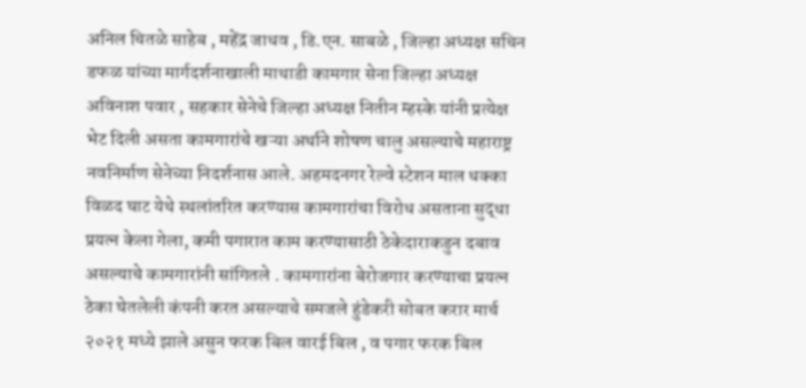अनिल चितळे साहेब , महेंद्र जाधव , डि.एन. साबळे , जिल्हा अध्यक्ष सचिन डफळ यांच्या मार्गदर्शनाखाली माथाडी कामगार सेना जिल्हा अध्यक्ष अविनाश पवार , सहकार सेनेचे जिल्हा अध्यक्ष नितीन म्हस्के यांनी प्रत्येक्ष भेट दिली असता कामगारांचे खऱ्या अर्थाने शोषण चालु असल्याचे महाराष्ट्र नवनिर्माण सेनेच्या निदर्शनास आले. अहमदनगर रेल्वे स्टेशन माल धक्का विळद घाट येथे स्थलांतरित करण्यास कामगारांचा विरोध असताना सुद्धा प्रयत्न केला गेला, कमी पगारात काम करण्यासाठी ठेकेदाराकडुन दबाव असल्याचे कामगारांनी सांगितले . कामगारांना बेरोजगार करण्याचा प्रयत्न ठेका घेतलेली कंपनी करत असल्याचे समजले हुंडेकरी सोबत करार मार्च २०२१ मध्ये झाले असुन फरक बिल वारई बिल , व पगार फरक बिल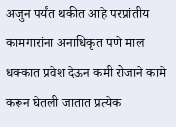अजुन पर्यंत थकीत आहे परप्रांतीय कामगारांना अनाधिकृत पणे माल धक्कात प्रवेश देऊन कमी रोजाने कामे करून घेतली जातात प्रत्येक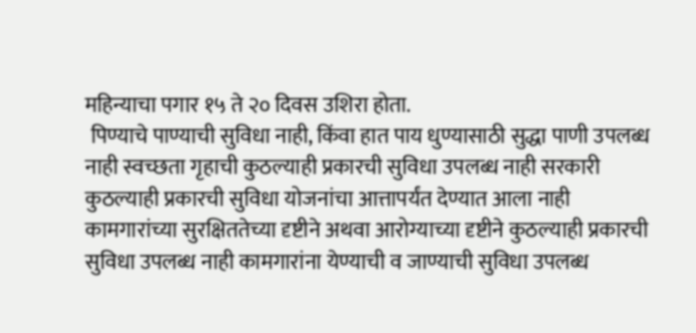महिन्याचा पगार १५ ते २० दिवस उशिरा होता.
 पिण्याचे पाण्याची सुविधा नाही, किंवा हात पाय धुण्यासाठी सुद्धा पाणी उपलब्ध नाही स्वच्छता गृहाची कुठल्याही प्रकारची सुविधा उपलब्ध नाही सरकारी कुठल्याही प्रकारची सुविधा योजनांचा आत्तापर्यंत देण्यात आला नाही कामगारांच्या सुरक्षिततेच्या दृष्टीने अथवा आरोग्याच्या दृष्टीने कुठल्याही प्रकारची सुविधा उपलब्ध नाही कामगारांना येण्याची व जाण्याची सुविधा उपलब्ध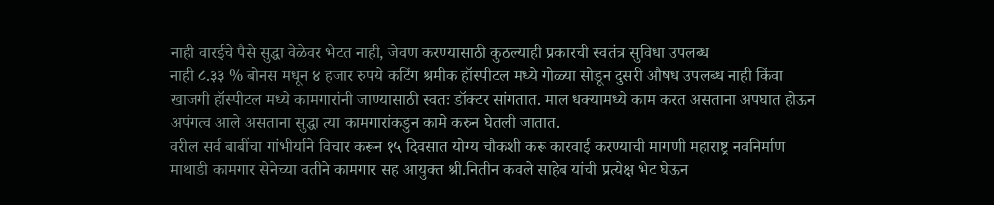नाही वारईचे पैसे सुद्धा वेळेवर भेटत नाही, जेवण करण्यासाठी कुठल्याही प्रकारची स्वतंत्र सुविधा उपलब्ध
नाही ८.३३ % बोनस मधून ४ हजार रुपये कटिंग श्रमीक हॉस्पीटल मध्ये गोळ्या सोडून दुसरी औषध उपलब्ध नाही किंवा खाजगी हॉस्पीटल मध्ये कामगारांनी जाण्यासाठी स्वतः डॉक्टर सांगतात. माल धक्यामध्ये काम करत असताना अपघात होऊन अपंगत्व आले असताना सुद्धा त्या कामगारांकडुन कामे करुन घेतली जातात.
वरील सर्व बाबींचा गांभीर्याने विचार करून १५ दिवसात योग्य चौकशी करू कारवाई करण्याची मागणी महाराष्ट्र नवनिर्माण माथाडी कामगार सेनेच्या वतीने कामगार सह आयुक्त श्री.नितीन कवले साहेब यांची प्रत्येक्ष भेट घेऊन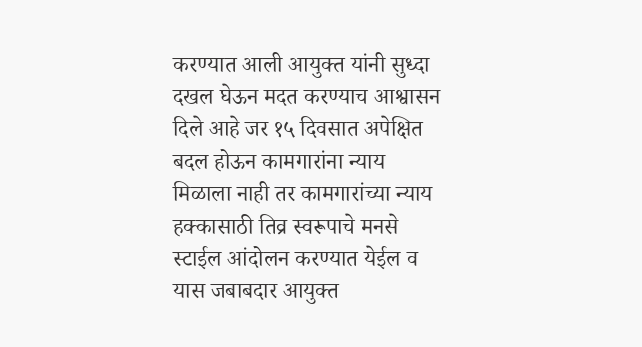करण्यात आली आयुक्त यांनी सुध्दा दखल घेऊन मदत करण्याच आश्वासन दिले आहे जर १५ दिवसात अपेक्षित बदल होऊन कामगारांना न्याय मिळाला नाही तर कामगारांच्या न्याय हक्कासाठी तिव्र स्वरूपाचे मनसे स्टाईल आंदोलन करण्यात येईल व यास जबाबदार आयुक्त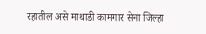रहातील असे माथाडी कामगार सेना जिल्हा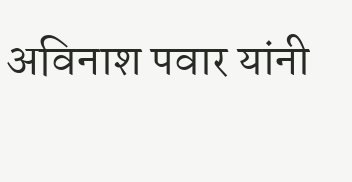अविनाश पवार यांनी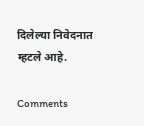दिलेल्या निवेदनात म्हटले आहे.

Comments